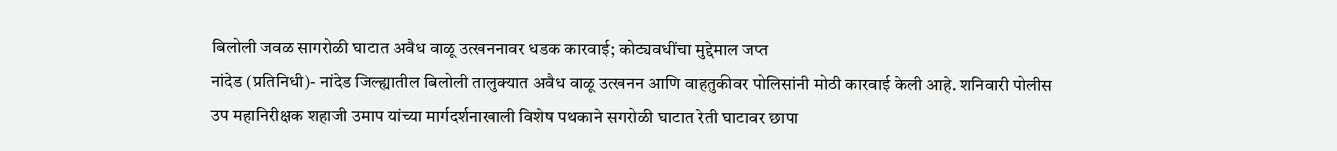बिलोली जवळ सागरोळी घाटात अवैध वाळू उत्खननावर धडक कारवाई; कोट्यवधींचा मुद्देमाल जप्त
नांदेड (प्रतिनिधी)- नांदेड जिल्ह्यातील बिलोली तालुक्यात अवैध वाळू उत्खनन आणि वाहतुकीवर पोलिसांनी मोठी कारवाई केली आहे. शनिवारी पोलीस उप महानिरीक्षक शहाजी उमाप यांच्या मार्गदर्शनाखाली विशेष पथकाने सगरोळी घाटात रेती घाटावर छापा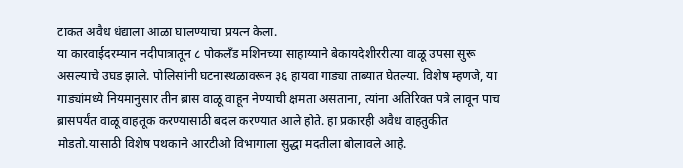टाकत अवैध धंद्याला आळा घालण्याचा प्रयत्न केला.
या कारवाईदरम्यान नदीपात्रातून ८ पोकलँड मशिनच्या साहाय्याने बेकायदेशीररीत्या वाळू उपसा सुरू असल्याचे उघड झाले. पोलिसांनी घटनास्थळावरून ३६ हायवा गाड्या ताब्यात घेतल्या. विशेष म्हणजे, या गाड्यांमध्ये नियमानुसार तीन ब्रास वाळू वाहून नेण्याची क्षमता असताना, त्यांना अतिरिक्त पत्रे लावून पाच ब्रासपर्यंत वाळू वाहतूक करण्यासाठी बदल करण्यात आले होते. हा प्रकारही अवैध वाहतुकीत मोडतो.यासाठी विशेष पथकाने आरटीओ विभागाला सुद्धा मदतीला बोलावले आहे.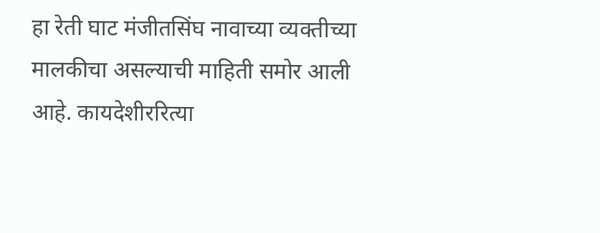हा रेती घाट मंजीतसिंघ नावाच्या व्यक्तीच्या मालकीचा असल्याची माहिती समोर आली आहे. कायदेशीररित्या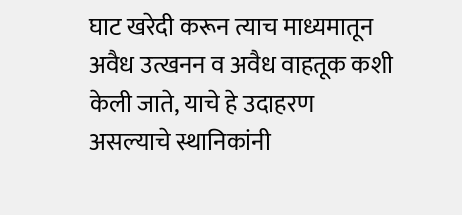घाट खरेदी करून त्याच माध्यमातून अवैध उत्खनन व अवैध वाहतूक कशी केली जाते, याचे हे उदाहरण असल्याचे स्थानिकांनी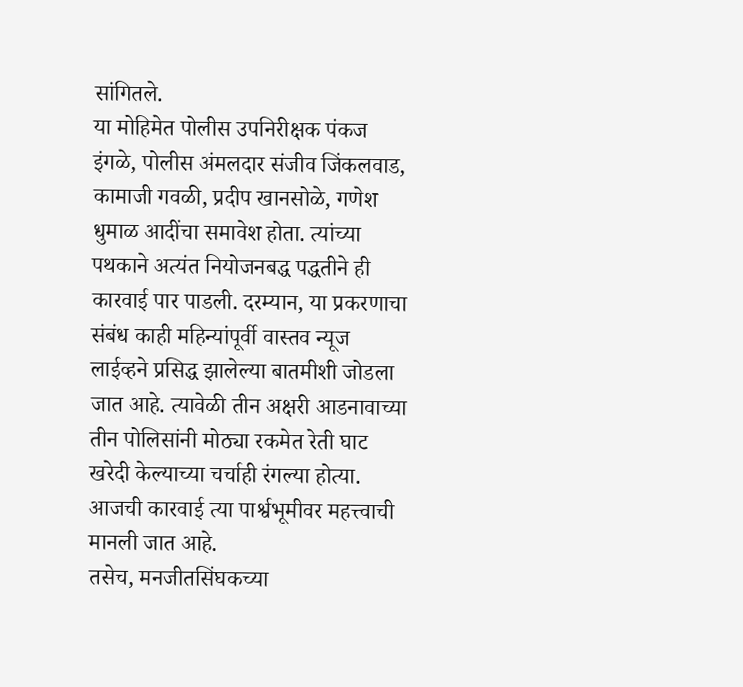सांगितले.
या मोहिमेत पोलीस उपनिरीक्षक पंकज इंगळे, पोलीस अंमलदार संजीव जिंकलवाड, कामाजी गवळी, प्रदीप खानसोळे, गणेश धुमाळ आदींचा समावेश होता. त्यांच्या पथकाने अत्यंत नियोजनबद्ध पद्धतीने ही कारवाई पार पाडली. दरम्यान, या प्रकरणाचा संबंध काही महिन्यांपूर्वी वास्तव न्यूज लाईव्हने प्रसिद्ध झालेल्या बातमीशी जोडला जात आहे. त्यावेळी तीन अक्षरी आडनावाच्या तीन पोलिसांनी मोठ्या रकमेत रेती घाट खरेदी केल्याच्या चर्चाही रंगल्या होत्या. आजची कारवाई त्या पार्श्वभूमीवर महत्त्वाची मानली जात आहे.
तसेच, मनजीतसिंघकच्या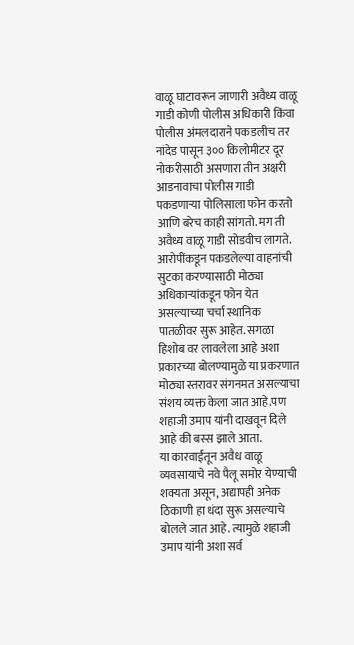वाळू घाटावरून जाणारी अवैध्य वाळू गाडी कोणी पोलीस अधिकारी किंवा पोलीस अंमलदाराने पकडलीच तर नांदेड पासून ३०० किलोमीटर दूर नोकरीसाठी असणारा तीन अक्षरी आडनावाचा पोलीस गाडी पकडणाऱ्या पोलिसाला फोन करतो आणि बरेच काही सांगतो. मग ती अवैध्य वाळू गाडी सोडवीच लागते. आरोपींकडून पकडलेल्या वाहनांची सुटका करण्यासाठी मोठ्या अधिकाऱ्यांकडून फोन येत असल्याच्या चर्चा स्थानिक पातळीवर सुरू आहेत. सगळा हिशोब वर लावलेला आहे अशा प्रकारच्या बोलण्यामुळे या प्रकरणात मोठ्या स्तरावर संगनमत असल्याचा संशय व्यक्त केला जात आहे.पण शहाजी उमाप यांनी दाखवून दिले आहे की बस्स झाले आता.
या कारवाईतून अवैध वाळू व्यवसायाचे नवे पैलू समोर येण्याची शक्यता असून, अद्यापही अनेक ठिकाणी हा धंदा सुरू असल्याचे बोलले जात आहे. त्यामुळे शहाजी उमाप यांनी अशा सर्व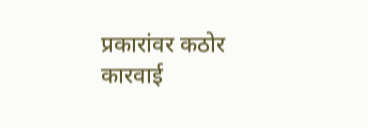प्रकारांवर कठोर कारवाई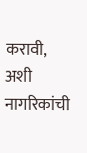करावी, अशी नागरिकांची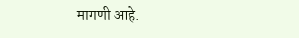मागणी आहे.